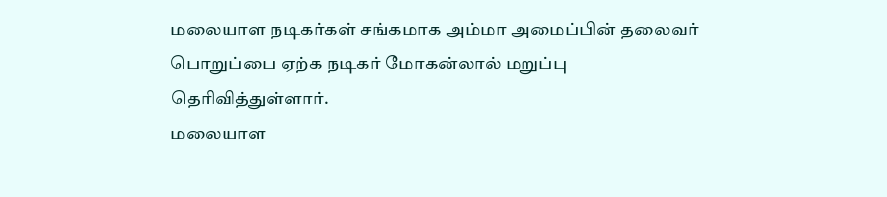மலையாள நடிகர்கள் சங்கமாக அம்மா அமைப்பின் தலைவர் பொறுப்பை ஏற்க நடிகர் மோகன்லால் மறுப்பு தெரிவித்துள்ளார்.
மலையாள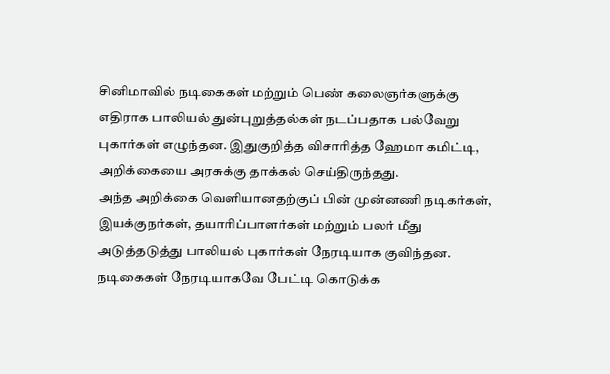சினிமாவில் நடிகைகள் மற்றும் பெண் கலைஞர்களுக்கு எதிராக பாலியல் துன்புறுத்தல்கள் நடப்பதாக பல்வேறு புகார்கள் எழுந்தன. இதுகுறித்த விசாரித்த ஹேமா கமிட்டி, அறிக்கையை அரசுக்கு தாக்கல் செய்திருந்தது.
அந்த அறிக்கை வெளியானதற்குப் பின் முன்னணி நடிகர்கள், இயக்குநர்கள், தயாரிப்பாளர்கள் மற்றும் பலர் மீது அடுத்தடுத்து பாலியல் புகார்கள் நேரடியாக குவிந்தன. நடிகைகள் நேரடியாகவே பேட்டி கொடுக்க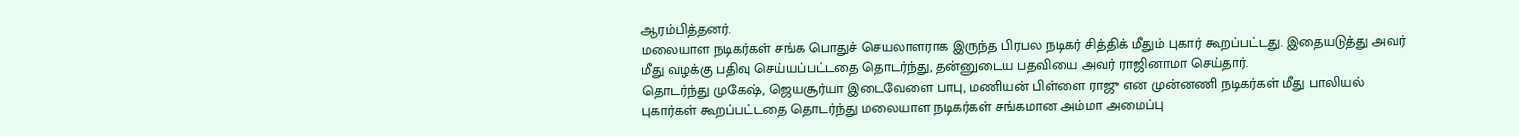ஆரம்பித்தனர்.
மலையாள நடிகர்கள் சங்க பொதுச் செயலாளராக இருந்த பிரபல நடிகர் சித்திக் மீதும் புகார் கூறப்பட்டது. இதையடுத்து அவர் மீது வழக்கு பதிவு செய்யப்பட்டதை தொடர்ந்து, தன்னுடைய பதவியை அவர் ராஜினாமா செய்தார்.
தொடர்ந்து முகேஷ், ஜெயசூர்யா இடைவேளை பாபு, மணியன் பிள்ளை ராஜு என முன்னணி நடிகர்கள் மீது பாலியல் புகார்கள் கூறப்பட்டதை தொடர்ந்து மலையாள நடிகர்கள் சங்கமான அம்மா அமைப்பு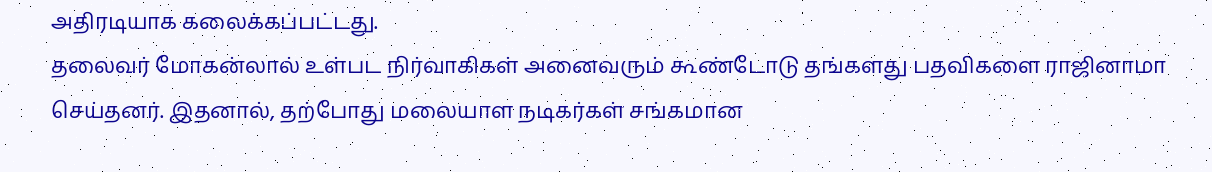அதிரடியாக கலைக்கப்பட்டது.
தலைவர் மோகன்லால் உள்பட நிர்வாகிகள் அனைவரும் கூண்டோடு தங்களது பதவிகளை ராஜினாமா செய்தனர். இதனால், தற்போது மலையாள நடிகர்கள் சங்கமான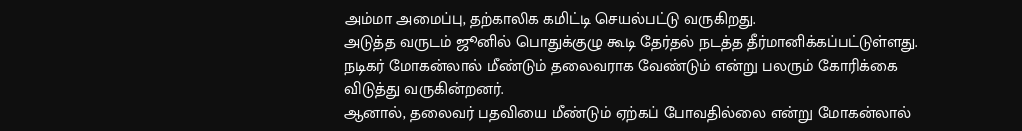அம்மா அமைப்பு, தற்காலிக கமிட்டி செயல்பட்டு வருகிறது.
அடுத்த வருடம் ஜூனில் பொதுக்குழு கூடி தேர்தல் நடத்த தீர்மானிக்கப்பட்டுள்ளது. நடிகர் மோகன்லால் மீண்டும் தலைவராக வேண்டும் என்று பலரும் கோரிக்கை விடுத்து வருகின்றனர்.
ஆனால், தலைவர் பதவியை மீண்டும் ஏற்கப் போவதில்லை என்று மோகன்லால்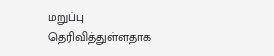மறுப்பு தெரிவித்துள்ளதாக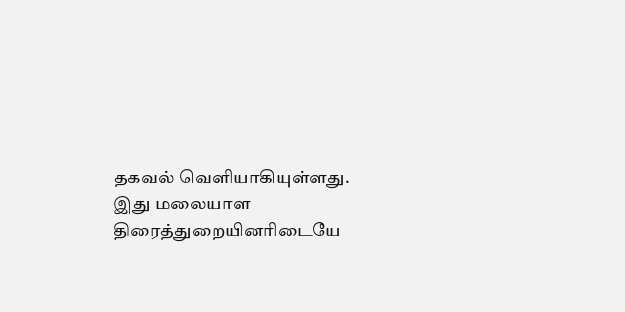தகவல் வெளியாகியுள்ளது. இது மலையாள திரைத்துறையினரிடையே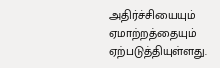அதிர்ச்சியையும் ஏமாற்றத்தையும் ஏற்படுத்தியுள்ளது.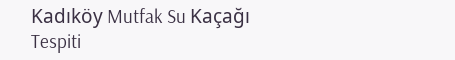Kadıköy Mutfak Su Kaçağı Tespiti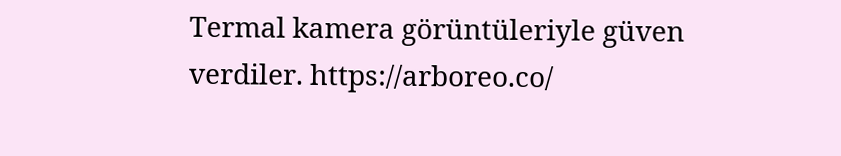Termal kamera görüntüleriyle güven verdiler. https://arboreo.co/